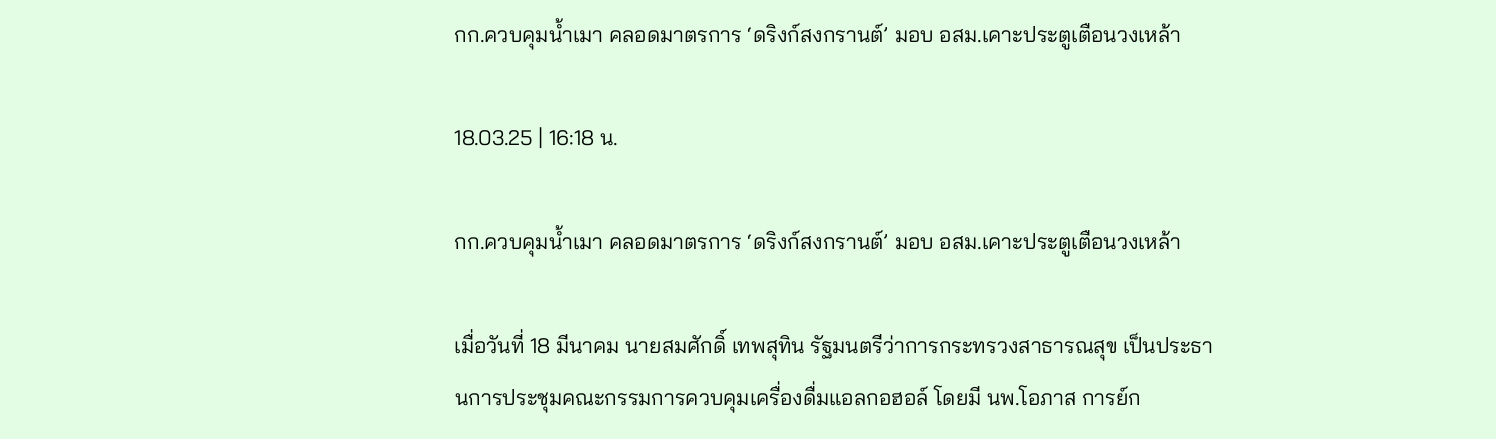กก.ควบคุมน้ำเมา คลอดมาตรการ ‘ดริงก์สงกรานต์’ มอบ อสม.เคาะประตูเตือนวงเหล้า

18.03.25 | 16:18 น.

กก.ควบคุมน้ำเมา คลอดมาตรการ ‘ดริงก์สงกรานต์’ มอบ อสม.เคาะประตูเตือนวงเหล้า

เมื่อวันที่ 18 มีนาคม นายสมศักดิ์ เทพสุทิน รัฐมนตรีว่าการกระทรวงสาธารณสุข เป็นประธานการประชุมคณะกรรมการควบคุมเครื่องดื่มแอลกอฮอล์ โดยมี นพ.โอภาส การย์ก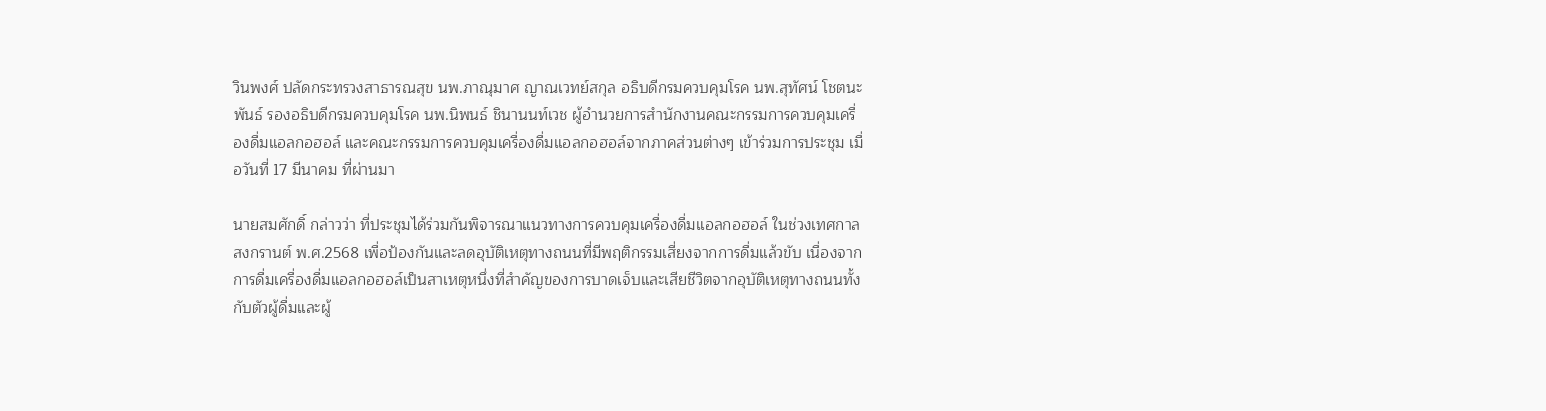วินพงศ์ ปลัดกระทรวงสาธารณสุข นพ.ภาณุมาศ ญาณเวทย์สกุล อธิบดีกรมควบคุมโรค นพ.สุทัศน์ โชตนะพันธ์ รองอธิบดีกรมควบคุมโรค นพ.นิพนธ์ ชินานนท์เวช ผู้อำนวยการสำนักงานคณะกรรมการควบคุมเครื่องดื่มแอลกอฮอล์ และคณะกรรมการควบคุมเครื่องดื่มแอลกอฮอล์จากภาคส่วนต่างๆ เข้าร่วมการประชุม เมื่อวันที่ 17 มีนาคม ที่ผ่านมา

นายสมศักดิ์ กล่าวว่า ที่ประชุมได้ร่วมกันพิจารณาแนวทางการควบคุมเครื่องดื่มแอลกอฮอล์ ในช่วงเทศกาลสงกรานต์ พ.ศ.2568 เพื่อป้องกันและลดอุบัติเหตุทางถนนที่มีพฤติกรรมเสี่ยงจากการดื่มแล้วขับ เนื่องจากการดื่มเครื่องดื่มแอลกอฮอล์เป็นสาเหตุหนึ่งที่สำคัญของการบาดเจ็บและเสียชีวิตจากอุบัติเหตุทางถนนทั้งกับตัวผู้ดื่มและผู้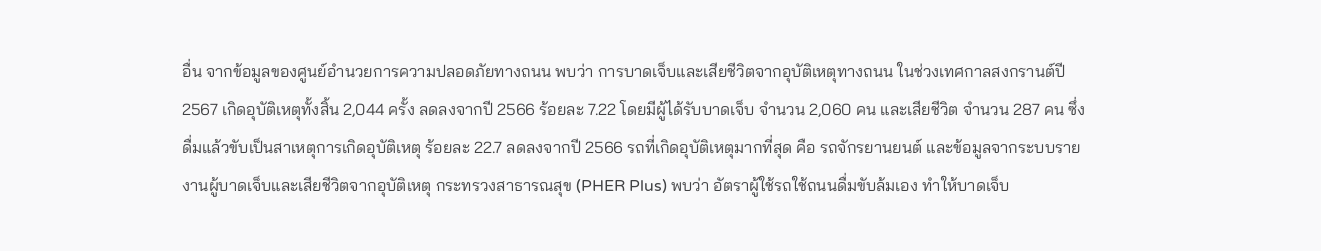อื่น จากข้อมูลของศูนย์อำนวยการความปลอดภัยทางถนน พบว่า การบาดเจ็บและเสียชีวิตจากอุบัติเหตุทางถนน ในช่วงเทศกาลสงกรานต์ปี 2567 เกิดอุบัติเหตุทั้งสิ้น 2,044 ครั้ง ลดลงจากปี 2566 ร้อยละ 7.22 โดยมีผู้ได้รับบาดเจ็บ จำนวน 2,060 คน และเสียชีวิต จำนวน 287 คน ซึ่งดื่มแล้วขับเป็นสาเหตุการเกิดอุบัติเหตุ ร้อยละ 22.7 ลดลงจากปี 2566 รถที่เกิดอุบัติเหตุมากที่สุด คือ รถจักรยานยนต์ และข้อมูลจากระบบรายงานผู้บาดเจ็บและเสียชีวิตจากอุบัติเหตุ กระทรวงสาธารณสุข (PHER Plus) พบว่า อัตราผู้ใช้รถใช้ถนนดื่มขับล้มเอง ทำให้บาดเจ็บ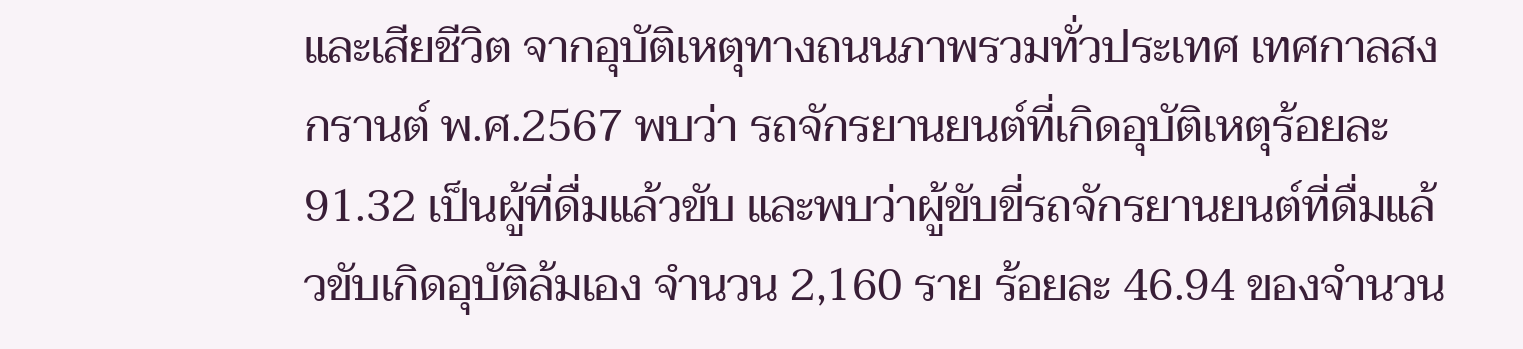และเสียชีวิต จากอุบัติเหตุทางถนนภาพรวมทั่วประเทศ เทศกาลสงกรานต์ พ.ศ.2567 พบว่า รถจักรยานยนต์ที่เกิดอุบัติเหตุร้อยละ 91.32 เป็นผู้ที่ดื่มแล้วขับ และพบว่าผู้ขับขี่รถจักรยานยนต์ที่ดื่มแล้วขับเกิดอุบัติล้มเอง จำนวน 2,160 ราย ร้อยละ 46.94 ของจำนวน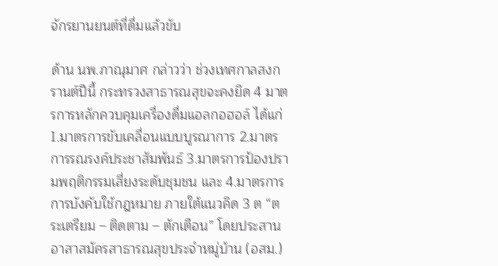จักรยานยนต์ที่ดื่มแล้วขับ

ด้าน นพ.ภาณุมาศ กล่าวว่า ช่วงเทศกาลสงกรานต์ปีนี้ กระทรวงสาธารณสุขจะคงยึด 4 มาตรการหลักควบคุมเครื่องดื่มแอลกอฮอล์ ได้แก่ 1.มาตรการขับเคลื่อนแบบบูรณาการ 2.มาตรการรณรงค์ประชาสัมพันธ์ 3.มาตรการป้องปรามพฤติกรรมเสี่ยงระดับชุมชน และ 4.มาตรการการบังคับใช้กฎหมาย ภายใต้แนวคิด 3 ต “ตระเตรียม – ติดตาม – ตักเตือน” โดยประสานอาสาสมัครสาธารณสุขประจำหมู่บ้าน (อสม.)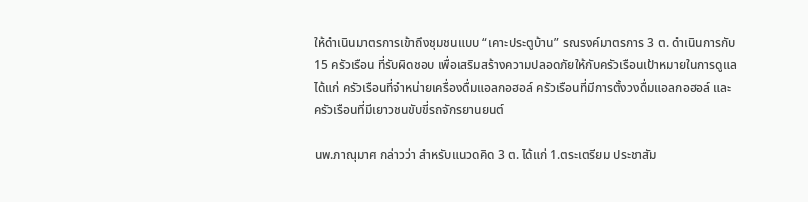ให้ดำเนินมาตรการเข้าถึงชุมชนแบบ “เคาะประตูบ้าน” รณรงค์มาตรการ 3 ต. ดำเนินการกับ 15 ครัวเรือน ที่รับผิดชอบ เพื่อเสริมสร้างความปลอดภัยให้กับครัวเรือนเป้าหมายในการดูแล ได้แก่ ครัวเรือนที่จำหน่ายเครื่องดื่มแอลกอฮอล์ ครัวเรือนที่มีการตั้งวงดื่มแอลกอฮอล์ และครัวเรือนที่มีเยาวชนขับขี่รถจักรยานยนต์

นพ.ภาณุมาศ กล่าวว่า สำหรับแนวดคิด 3 ต. ได้แก่ 1.ตระเตรียม ประชาสัม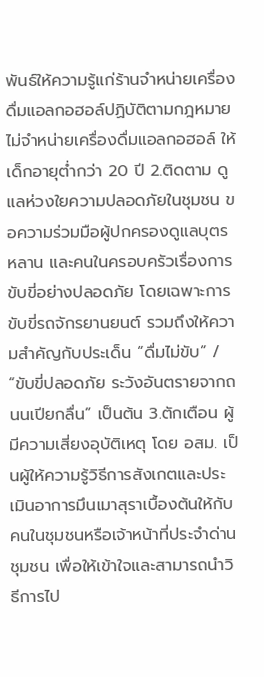พันธ์ให้ความรู้แก่ร้านจำหน่ายเครื่องดื่มแอลกอฮอล์ปฏิบัติตามกฎหมาย ไม่จำหน่ายเครื่องดื่มแอลกอฮอล์ ให้เด็กอายุต่ำกว่า 20 ปี 2.ติดตาม ดูแลห่วงใยความปลอดภัยในชุมชน ขอความร่วมมือผู้ปกครองดูแลบุตรหลาน และคนในครอบครัวเรื่องการขับขี่อย่างปลอดภัย โดยเฉพาะการขับขี่รถจักรยานยนต์ รวมถึงให้ความสำคัญกับประเด็น “ดื่มไม่ขับ” / “ขับขี่ปลอดภัย ระวังอันตรายจากถนนเปียกลื่น” เป็นต้น 3.ตักเตือน ผู้มีความเสี่ยงอุบัติเหตุ โดย อสม. เป็นผู้ให้ความรู้วิธีการสังเกตและประเมินอาการมึนเมาสุราเบื้องต้นให้กับคนในชุมชนหรือเจ้าหน้าที่ประจำด่านชุมชน เพื่อให้เข้าใจและสามารถนำวิธีการไป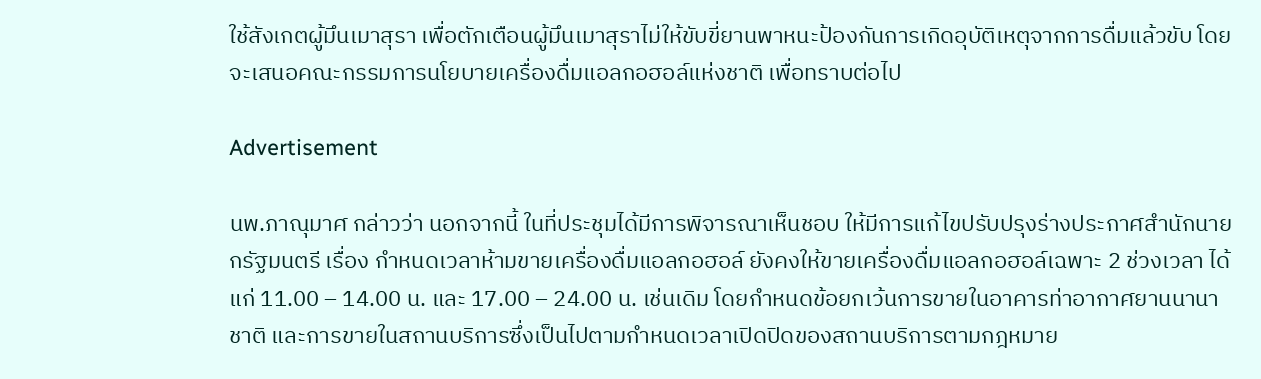ใช้สังเกตผู้มึนเมาสุรา เพื่อตักเตือนผู้มึนเมาสุราไม่ให้ขับขี่ยานพาหนะป้องกันการเกิดอุบัติเหตุจากการดื่มแล้วขับ โดยจะเสนอคณะกรรมการนโยบายเครื่องดื่มแอลกอฮอล์แห่งชาติ เพื่อทราบต่อไป

Advertisement

นพ.ภาณุมาศ กล่าวว่า นอกจากนี้ ในที่ประชุมได้มีการพิจารณาเห็นชอบ ให้มีการแก้ไขปรับปรุงร่างประกาศสำนักนายกรัฐมนตรี เรื่อง กำหนดเวลาห้ามขายเครื่องดื่มแอลกอฮอล์ ยังคงให้ขายเครื่องดื่มแอลกอฮอล์เฉพาะ 2 ช่วงเวลา ได้แก่ 11.00 – 14.00 น. และ 17.00 – 24.00 น. เช่นเดิม โดยกำหนดข้อยกเว้นการขายในอาคารท่าอากาศยานนานาชาติ และการขายในสถานบริการซึ่งเป็นไปตามกำหนดเวลาเปิดปิดของสถานบริการตามกฎหมาย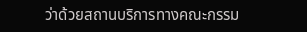ว่าด้วยสถานบริการทางคณะกรรม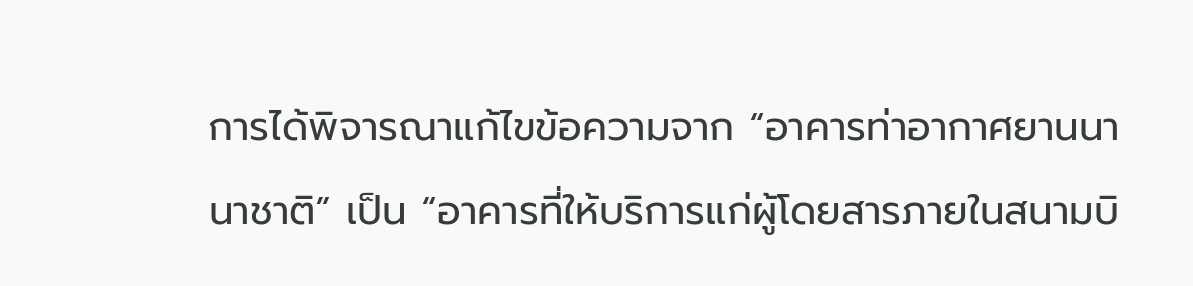การได้พิจารณาแก้ไขข้อความจาก “อาคารท่าอากาศยานนานาชาติ” เป็น “อาคารที่ให้บริการแก่ผู้โดยสารภายในสนามบิ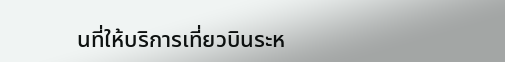นที่ให้บริการเที่ยวบินระห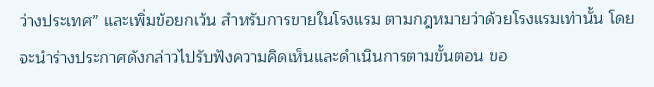ว่างประเทศ” และเพิ่มข้อยกเว้น สำหรับการขายในโรงแรม ตามกฎหมายว่าด้วยโรงแรมเท่านั้น โดยจะนำร่างประกาศดังกล่าวไปรับฟังความคิดเห็นและดำเนินการตามขั้นตอน ขอ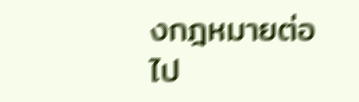งกฎหมายต่อไป